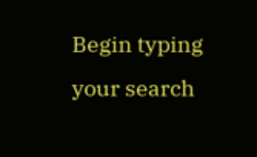Begin typing your search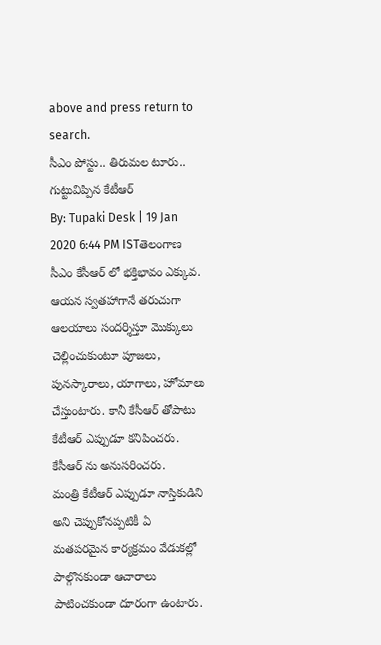above and press return to search.
సీఎం పోస్టు.. తిరుమల టూరు.. గుట్టువిప్పిన కేటీఆర్
By: Tupaki Desk | 19 Jan 2020 6:44 PM ISTతెలంగాణ సీఎం కేసీఆర్ లో భక్తిభావం ఎక్కువ. ఆయన స్వతహాగానే తరుచుగా ఆలయాలు సందర్శిస్తూ మొక్కులు చెల్లించుకుంటూ పూజలు, పునస్కారాలు, యాగాలు, హోమాలు చేస్తుంటారు. కానీ కేసీఆర్ తోపాటు కేటీఆర్ ఎప్పుడూ కనిపించరు. కేసీఆర్ ను అనుసరించరు.
మంత్రి కేటీఆర్ ఎప్పుడూ నాస్తికుడిని అని చెప్పుకోనప్పటికీ ఏ మతపరమైన కార్యక్రమం వేడుకల్లో పాల్గొనకుండా ఆచారాలు పాటించకుండా దూరంగా ఉంటారు.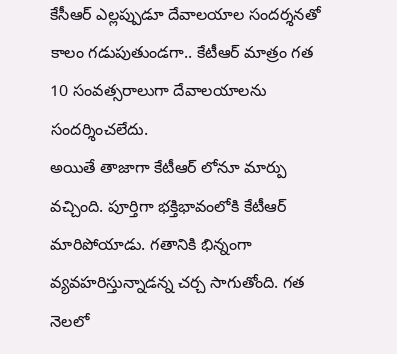కేసీఆర్ ఎల్లప్పుడూ దేవాలయాల సందర్శనతో కాలం గడుపుతుండగా.. కేటీఆర్ మాత్రం గత 10 సంవత్సరాలుగా దేవాలయాలను సందర్శించలేదు.
అయితే తాజాగా కేటీఆర్ లోనూ మార్పు వచ్చింది. పూర్తిగా భక్తిభావంలోకి కేటీఆర్ మారిపోయాడు. గతానికి భిన్నంగా వ్యవహరిస్తున్నాడన్న చర్చ సాగుతోంది. గత నెలలో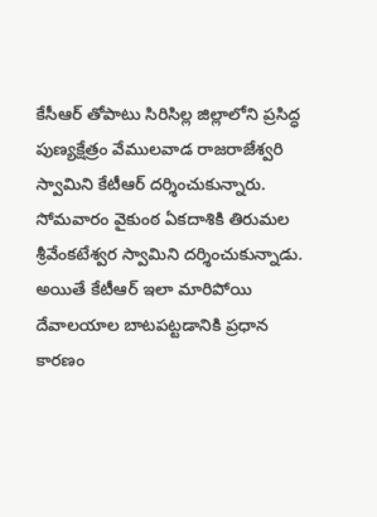కేసీఆర్ తోపాటు సిరిసిల్ల జిల్లాలోని ప్రసిద్ధ పుణ్యక్షేత్రం వేములవాడ రాజరాజేశ్వరి స్వామిని కేటీఆర్ దర్శించుకున్నారు. సోమవారం వైకుంఠ ఏకదాశికి తిరుమల శ్రీవేంకటేశ్వర స్వామిని దర్శించుకున్నాడు.
అయితే కేటీఆర్ ఇలా మారిపోయి దేవాలయాల బాటపట్టడానికి ప్రధాన కారణం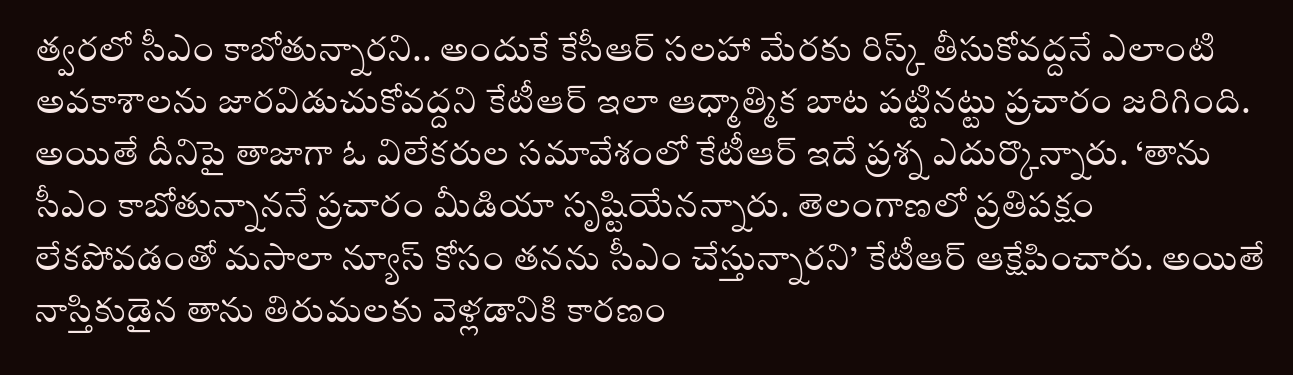త్వరలో సీఎం కాబోతున్నారని.. అందుకే కేసీఆర్ సలహా మేరకు రిస్క్ తీసుకోవద్దనే ఎలాంటి అవకాశాలను జారవిడుచుకోవద్దని కేటీఆర్ ఇలా ఆధ్మాత్మిక బాట పట్టినట్టు ప్రచారం జరిగింది.
అయితే దీనిపై తాజాగా ఓ విలేకరుల సమావేశంలో కేటీఆర్ ఇదే ప్రశ్న ఎదుర్కొన్నారు. ‘తాను సీఎం కాబోతున్నాననే ప్రచారం మీడియా సృష్టియేనన్నారు. తెలంగాణలో ప్రతిపక్షం లేకపోవడంతో మసాలా న్యూస్ కోసం తనను సీఎం చేస్తున్నారని’ కేటీఆర్ ఆక్షేపించారు. అయితే నాస్తికుడైన తాను తిరుమలకు వెళ్లడానికి కారణం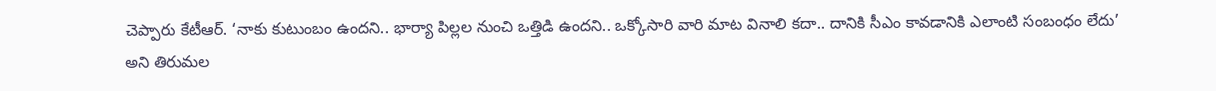చెప్పారు కేటీఆర్. ‘నాకు కుటుంబం ఉందని.. భార్యా పిల్లల నుంచి ఒత్తిడి ఉందని.. ఒక్కోసారి వారి మాట వినాలి కదా.. దానికి సీఎం కావడానికి ఎలాంటి సంబంధం లేదు’ అని తిరుమల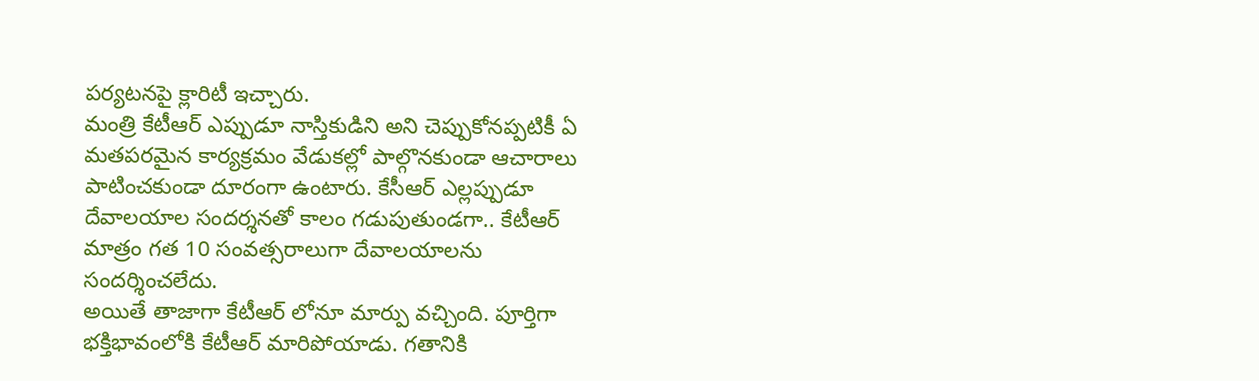పర్యటనపై క్లారిటీ ఇచ్చారు.
మంత్రి కేటీఆర్ ఎప్పుడూ నాస్తికుడిని అని చెప్పుకోనప్పటికీ ఏ మతపరమైన కార్యక్రమం వేడుకల్లో పాల్గొనకుండా ఆచారాలు పాటించకుండా దూరంగా ఉంటారు. కేసీఆర్ ఎల్లప్పుడూ దేవాలయాల సందర్శనతో కాలం గడుపుతుండగా.. కేటీఆర్ మాత్రం గత 10 సంవత్సరాలుగా దేవాలయాలను సందర్శించలేదు.
అయితే తాజాగా కేటీఆర్ లోనూ మార్పు వచ్చింది. పూర్తిగా భక్తిభావంలోకి కేటీఆర్ మారిపోయాడు. గతానికి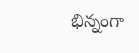భిన్నంగా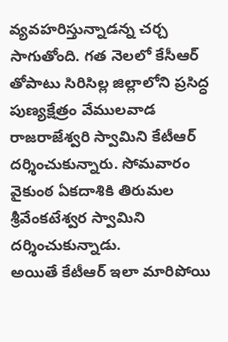వ్యవహరిస్తున్నాడన్న చర్చ సాగుతోంది. గత నెలలో కేసీఆర్ తోపాటు సిరిసిల్ల జిల్లాలోని ప్రసిద్ధ పుణ్యక్షేత్రం వేములవాడ రాజరాజేశ్వరి స్వామిని కేటీఆర్ దర్శించుకున్నారు. సోమవారం వైకుంఠ ఏకదాశికి తిరుమల శ్రీవేంకటేశ్వర స్వామిని దర్శించుకున్నాడు.
అయితే కేటీఆర్ ఇలా మారిపోయి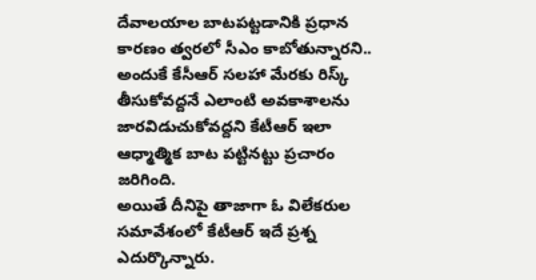దేవాలయాల బాటపట్టడానికి ప్రధాన కారణం త్వరలో సీఎం కాబోతున్నారని.. అందుకే కేసీఆర్ సలహా మేరకు రిస్క్ తీసుకోవద్దనే ఎలాంటి అవకాశాలను జారవిడుచుకోవద్దని కేటీఆర్ ఇలా ఆధ్మాత్మిక బాట పట్టినట్టు ప్రచారం జరిగింది.
అయితే దీనిపై తాజాగా ఓ విలేకరుల సమావేశంలో కేటీఆర్ ఇదే ప్రశ్న ఎదుర్కొన్నారు.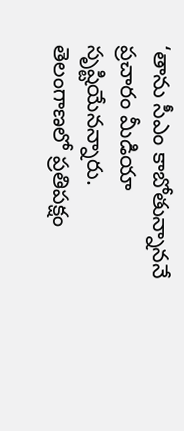‘తాను సీఎం కాబోతున్నాననే ప్రచారం మీడియా సృష్టియేనన్నారు. తెలంగాణలో ప్రతిపక్షం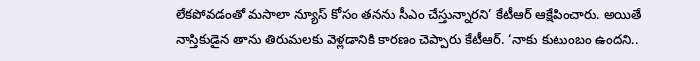లేకపోవడంతో మసాలా న్యూస్ కోసం తనను సీఎం చేస్తున్నారని’ కేటీఆర్ ఆక్షేపించారు. అయితే నాస్తికుడైన తాను తిరుమలకు వెళ్లడానికి కారణం చెప్పారు కేటీఆర్. ‘నాకు కుటుంబం ఉందని..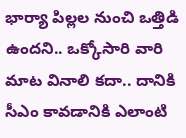భార్యా పిల్లల నుంచి ఒత్తిడి ఉందని.. ఒక్కోసారి వారి మాట వినాలి కదా.. దానికి సీఎం కావడానికి ఎలాంటి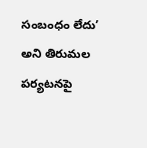సంబంధం లేదు’ అని తిరుమల పర్యటనపై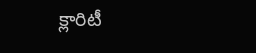క్లారిటీ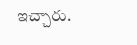ఇచ్చారు.